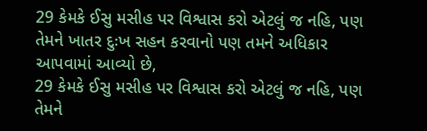29 કેમકે ઈસુ મસીહ પર વિશ્વાસ કરો એટલું જ નહિ, પણ તેમને ખાતર દુઃખ સહન કરવાનો પણ તમને અધિકાર આપવામાં આવ્યો છે,
29 કેમકે ઈસુ મસીહ પર વિશ્વાસ કરો એટલું જ નહિ, પણ તેમને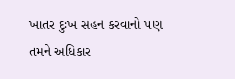ખાતર દુઃખ સહન કરવાનો પણ તમને અધિકાર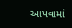આપવામાં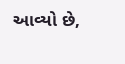આવ્યો છે,